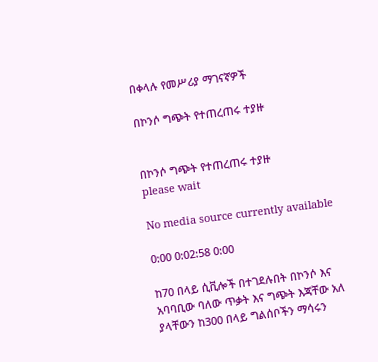በቀላሉ የመሥሪያ ማገናኛዎች

በኮንሶ ግጭት የተጠረጠሩ ተያዙ


በኮንሶ ግጭት የተጠረጠሩ ተያዙ
please wait

No media source currently available

0:00 0:02:58 0:00

ከ70 በላይ ሲቪሎች በተገደሉበት በኮንሶ እና አባባቢው ባለው ጥቃት እና ግጭት እጃቸው አለ ያላቸውን ከ300 በላይ ግልሰቦችን ማሳሩን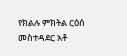የክልሉ ምክትል ርዕሰ መስተዳደር አቶ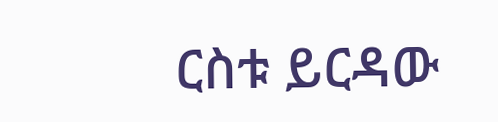ርስቱ ይርዳው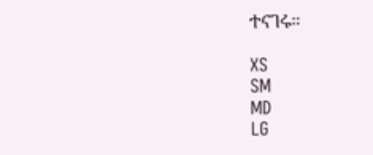ተናገሩ።

XS
SM
MD
LG